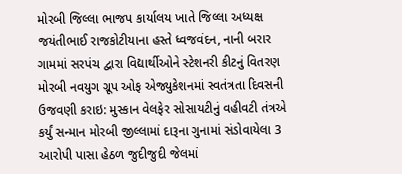મોરબી જિલ્લા ભાજપ કાર્યાલય ખાતે જિલ્લા અધ્યક્ષ જયંતીભાઈ રાજકોટીયાના હસ્તે ધ્વજવંદન, નાની બરાર ગામમાં સરપંચ દ્વારા વિદ્યાર્થીઓને સ્ટેશનરી કીટનું વિતરણ મોરબી નવયુગ ગ્રૂપ ઓફ એજ્યુકેશનમાં સ્વતંત્રતા દિવસની ઉજવણી કરાઇ: મુસ્કાન વેલફેર સોસાયટીનું વહીવટી તંત્રએ કર્યું સન્માન મોરબી જીલ્લામાં દારૂના ગુનામાં સંડોવાયેલા 3 આરોપી પાસા હેઠળ જુદીજુદી જેલમાં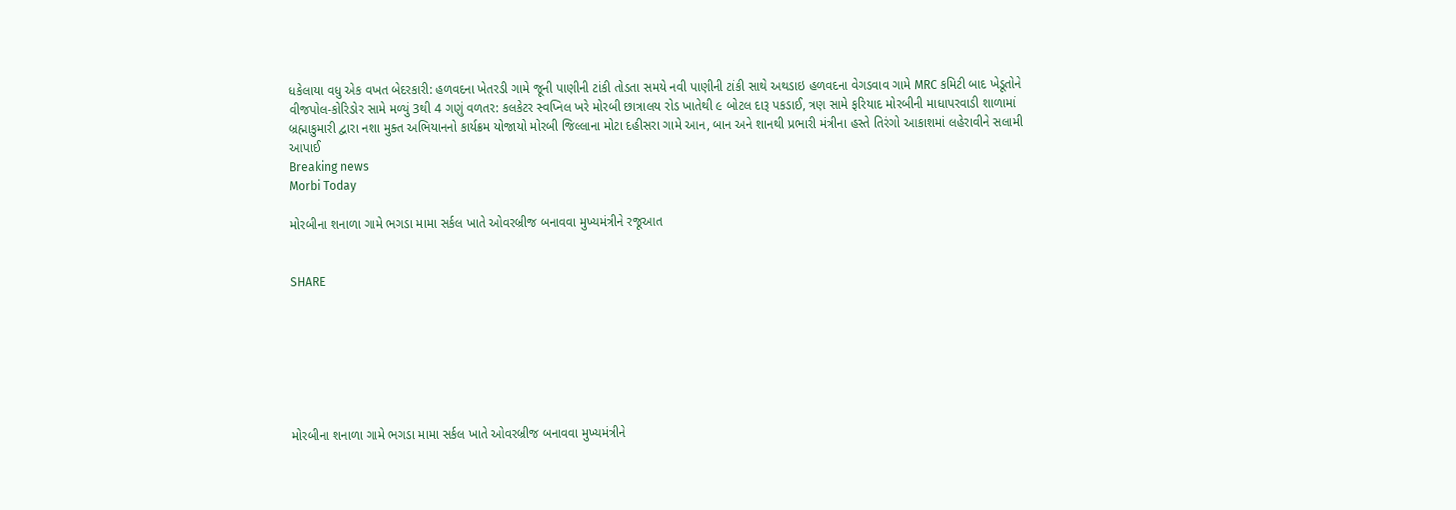ધકેલાયા વધુ એક વખત બેદરકારી: હળવદના ખેતરડી ગામે જૂની પાણીની ટાંકી તોડતા સમયે નવી પાણીની ટાંકી સાથે અથડાઇ હળવદના વેગડવાવ ગામે MRC કમિટી બાદ ખેડૂતોને વીજપોલ-કોરિડોર સામે મળ્યું 3થી 4 ગણું વળતર: કલકેટર સ્વપ્નિલ ખરે મોરબી છાત્રાલય રોડ ખાતેથી ૯ બોટલ દારૂ પકડાઈ, ત્રણ સામે ફરિયાદ મોરબીની માધાપરવાડી શાળામાં બ્રહ્માકુમારી દ્વારા નશા મુક્ત અભિયાનનો કાર્યક્રમ યોજાયો મોરબી જિલ્લાના મોટા દહીસરા ગામે આન, બાન અને શાનથી પ્રભારી મંત્રીના હસ્તે તિરંગો આકાશમાં લહેરાવીને સલામી આપાઈ
Breaking news
Morbi Today

મોરબીના શનાળા ગામે ભગડા મામા સર્કલ ખાતે ઓવરબ્રીજ બનાવવા મુખ્યમંત્રીને રજૂઆત


SHARE







મોરબીના શનાળા ગામે ભગડા મામા સર્કલ ખાતે ઓવરબ્રીજ બનાવવા મુખ્યમંત્રીને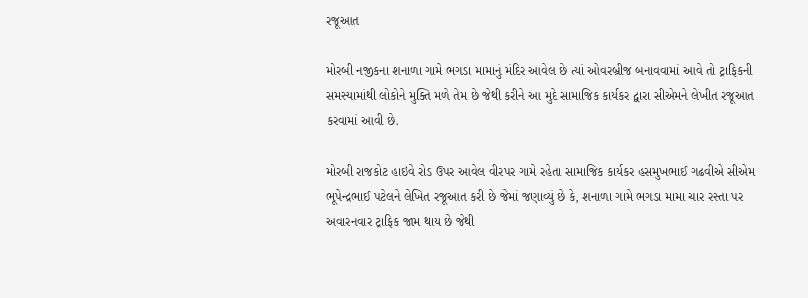રજૂઆત

મોરબી નજીકના શનાળા ગામે ભગડા મામાનું મંદિર આવેલ છે ત્યાં ઓવરબ્રીજ બનાવવામાં આવે તો ટ્રાફિકની સમસ્યામાંથી લોકોને મુક્તિ મળે તેમ છે જેથી કરીને આ મુદે સામાજિક કાર્યકર દ્વારા સીએમને લેખીત રજૂઆત કરવામાં આવી છે.

મોરબી રાજકોટ હાઇવે રોડ ઉપર આવેલ વીરપર ગામે રહેતા સામાજિક કાર્યકર હસમુખભાઈ ગઢવીએ સીએમ ભૂપેન્દ્રભાઈ પટેલને લેખિત રજૂઆત કરી છે જેમાં જણાવ્યું છે કે, શનાળા ગામે ભગડા મામા ચાર રસ્તા પર અવારનવાર ટ્રાફિક જામ થાય છે જેથી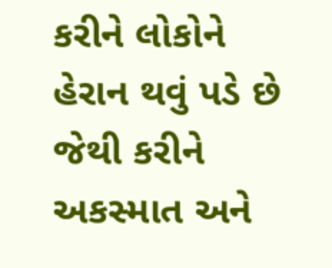કરીને લોકોને હેરાન થવું પડે છે જેથી કરીને અકસ્માત અને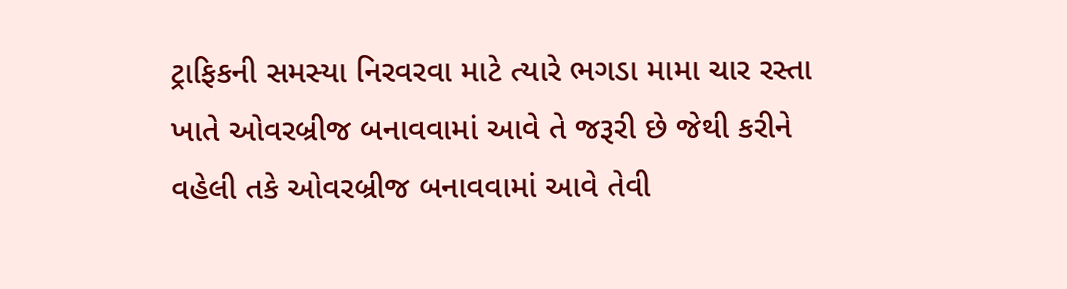ટ્રાફિકની સમસ્યા નિરવરવા માટે ત્યારે ભગડા મામા ચાર રસ્તા ખાતે ઓવરબ્રીજ બનાવવામાં આવે તે જરૂરી છે જેથી કરીને વહેલી તકે ઓવરબ્રીજ બનાવવામાં આવે તેવી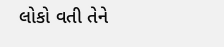લોકો વતી તેને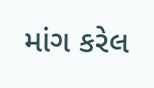માંગ કરેલ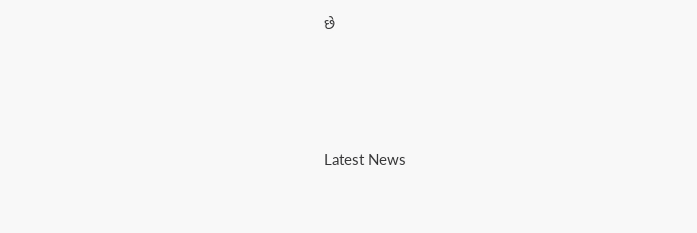છે






Latest News